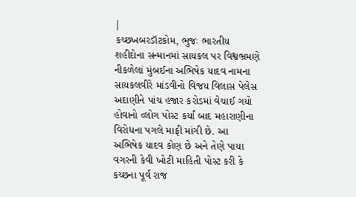|
કચ્છખબરડૉટકોમ, ભુજઃ ભારતીય શહીદોના સન્માનમાં સાયકલ પર વિશ્વભ્રમણે નીકળેલાં મુંબઈના અભિષેક યાદવ નામના સાયકલવીરે માંડવીનો વિજય વિલાસ પેલેસ અદાણીને પાંચ હજાર કરોડમાં વેચાઈ ગયો હોવાનો વ્લોગ પોસ્ટ કર્યાં બાદ મહારાણીના વિરોધના પગલે માફી માંગી છે. આ અભિષેક યાદવ કોણ છે અને તેણે પાયા વગરની કેવી ખોટી માહિતી પોસ્ટ કરી કે કચ્છના પૂર્વ રાજ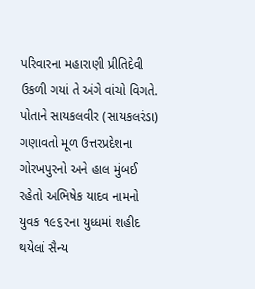પરિવારના મહારાણી પ્રીતિદેવી ઉકળી ગયાં તે અંગે વાંચો વિગતે. પોતાને સાયકલવીર (સાયકલરંડા) ગણાવતો મૂળ ઉત્તરપ્રદેશના ગોરખપુરનો અને હાલ મુંબઈ રહેતો અભિષેક યાદવ નામનો યુવક ૧૯૬૨ના યુધ્ધમાં શહીદ થયેલાં સૈન્ય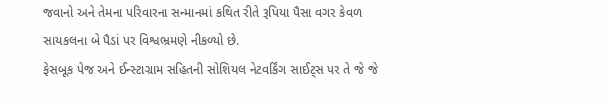જવાનો અને તેમના પરિવારના સન્માનમાં કથિત રીતે રૂપિયા પૈસા વગર કેવળ સાયકલના બે પૈડાં પર વિશ્વભ્રમણે નીકળ્યો છે.
ફેસબૂક પેજ અને ઈન્સ્ટાગ્રામ સહિતની સોશિયલ નેટવર્કિંગ સાઈટ્સ પર તે જે જે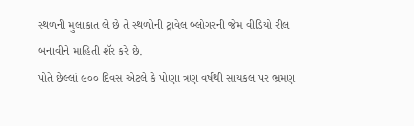સ્થળની મુલાકાત લે છે તે સ્થળોની ટ્રાવેલ બ્લોગરની જેમ વીડિયો રીલ બનાવીને માહિતી શૅર કરે છે.
પોતે છેલ્લાં ૯૦૦ દિવસ એટલે કે પોણા ત્રણ વર્ષથી સાયકલ પર ભ્રમણ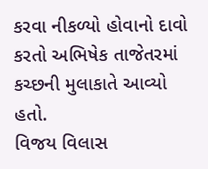કરવા નીકળ્યો હોવાનો દાવો કરતો અભિષેક તાજેતરમાં કચ્છની મુલાકાતે આવ્યો હતો.
વિજય વિલાસ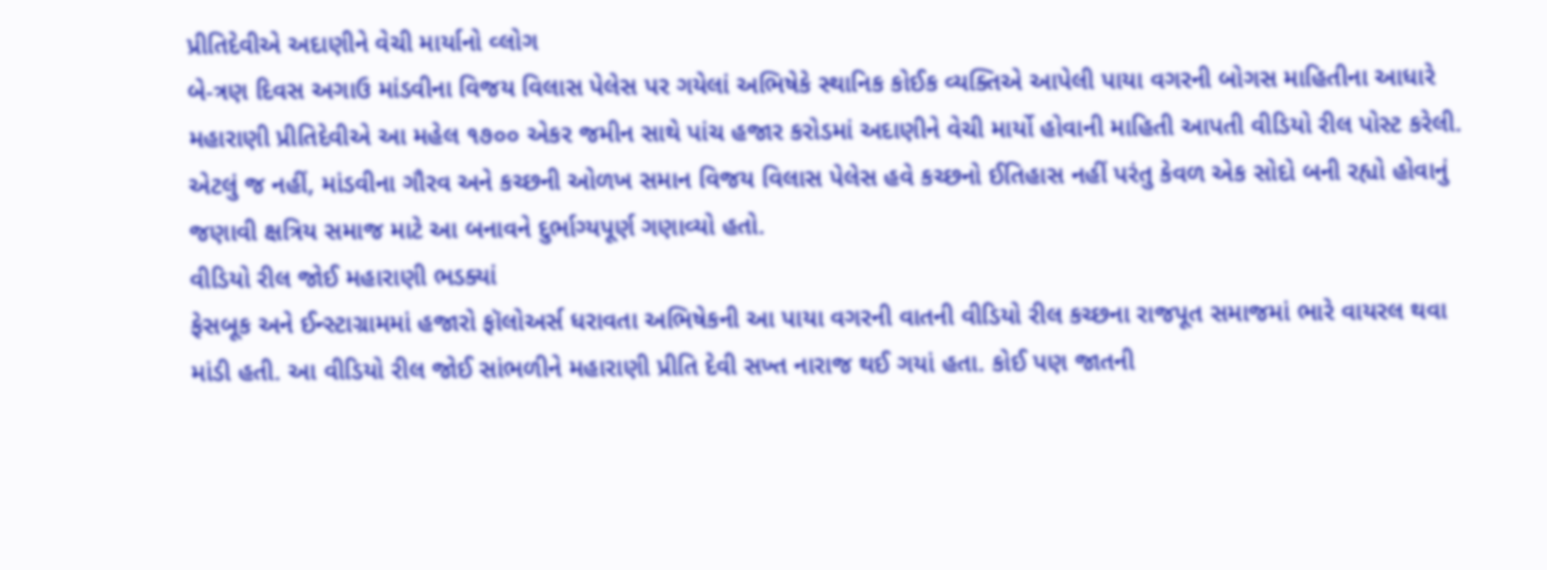પ્રીતિદેવીએ અદાણીને વેચી માર્યાનો વ્લોગ
બે-ત્રણ દિવસ અગાઉ માંડવીના વિજય વિલાસ પેલેસ પર ગયેલાં અભિષેકે સ્થાનિક કોઈક વ્યક્તિએ આપેલી પાયા વગરની બોગસ માહિતીના આધારે મહારાણી પ્રીતિદેવીએ આ મહેલ ૧૭૦૦ એકર જમીન સાથે પાંચ હજાર કરોડમાં અદાણીને વેચી માર્યો હોવાની માહિતી આપતી વીડિયો રીલ પોસ્ટ કરેલી. એટલું જ નહીં, માંડવીના ગૌરવ અને કચ્છની ઓળખ સમાન વિજય વિલાસ પેલેસ હવે કચ્છનો ઈતિહાસ નહીં પરંતુ કેવળ એક સોદો બની રહ્યો હોવાનું જણાવી ક્ષત્રિય સમાજ માટે આ બનાવને દુર્ભાગ્યપૂર્ણ ગણાવ્યો હતો.
વીડિયો રીલ જોઈ મહારાણી ભડક્યાં
ફેસબૂક અને ઈન્સ્ટાગ્રામમાં હજારો ફૉલોઅર્સ ધરાવતા અભિષેકની આ પાયા વગરની વાતની વીડિયો રીલ કચ્છના રાજપૂત સમાજમાં ભારે વાયરલ થવા માંડી હતી. આ વીડિયો રીલ જોઈ સાંભળીને મહારાણી પ્રીતિ દેવી સખ્ત નારાજ થઈ ગયાં હતા. કોઈ પણ જાતની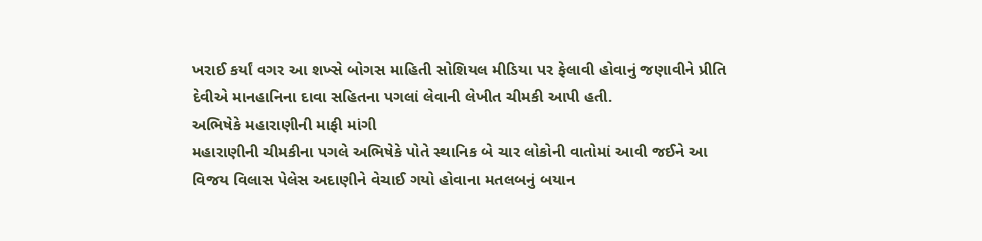ખરાઈ કર્યાં વગર આ શખ્સે બોગસ માહિતી સોશિયલ મીડિયા પર ફેલાવી હોવાનું જણાવીને પ્રીતિ દેવીએ માનહાનિના દાવા સહિતના પગલાં લેવાની લેખીત ચીમકી આપી હતી.
અભિષેકે મહારાણીની માફી માંગી
મહારાણીની ચીમકીના પગલે અભિષેકે પોતે સ્થાનિક બે ચાર લોકોની વાતોમાં આવી જઈને આ વિજય વિલાસ પેલેસ અદાણીને વેચાઈ ગયો હોવાના મતલબનું બયાન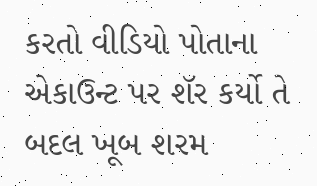કરતો વીડિયો પોતાના એકાઉન્ટ પર શૅર કર્યો તે બદલ ખૂબ શરમ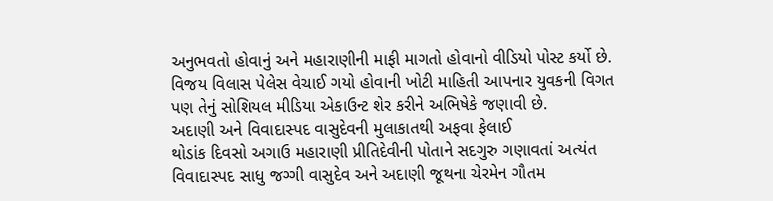અનુભવતો હોવાનું અને મહારાણીની માફી માગતો હોવાનો વીડિયો પોસ્ટ કર્યો છે. વિજય વિલાસ પેલેસ વેચાઈ ગયો હોવાની ખોટી માહિતી આપનાર યુવકની વિગત પણ તેનું સોશિયલ મીડિયા એકાઉન્ટ શેર કરીને અભિષેકે જણાવી છે.
અદાણી અને વિવાદાસ્પદ વાસુદેવની મુલાકાતથી અફવા ફેલાઈ
થોડાંક દિવસો અગાઉ મહારાણી પ્રીતિદેવીની પોતાને સદગુરુ ગણાવતાં અત્યંત વિવાદાસ્પદ સાધુ જગ્ગી વાસુદેવ અને અદાણી જૂથના ચેરમેન ગૌતમ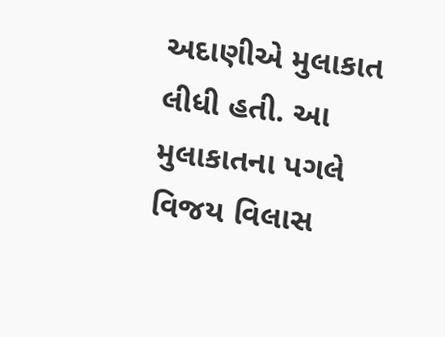અદાણીએ મુલાકાત લીધી હતી. આ મુલાકાતના પગલે વિજય વિલાસ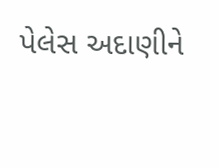પેલેસ અદાણીને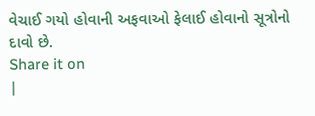વેચાઈ ગયો હોવાની અફવાઓ ફેલાઈ હોવાનો સૂત્રોનો દાવો છે.
Share it on
|